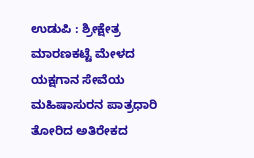ಉಡುಪಿ : ಶ್ರೀಕ್ಷೇತ್ರ ಮಾರಣಕಟ್ಟೆ ಮೇಳದ ಯಕ್ಷಗಾನ ಸೇವೆಯ ಮಹಿಷಾಸುರನ ಪಾತ್ರಧಾರಿ ತೋರಿದ ಅತಿರೇಕದ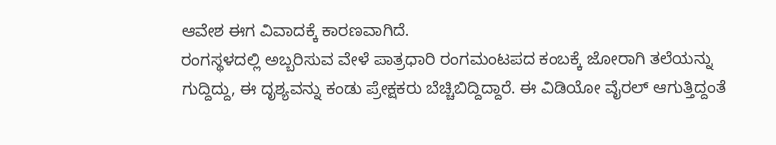ಆವೇಶ ಈಗ ವಿವಾದಕ್ಕೆ ಕಾರಣವಾಗಿದೆ.
ರಂಗಸ್ಥಳದಲ್ಲಿ ಅಬ್ಬರಿಸುವ ವೇಳೆ ಪಾತ್ರಧಾರಿ ರಂಗಮಂಟಪದ ಕಂಬಕ್ಕೆ ಜೋರಾಗಿ ತಲೆಯನ್ನು ಗುದ್ದಿದ್ದು, ಈ ದೃಶ್ಯವನ್ನು ಕಂಡು ಪ್ರೇಕ್ಷಕರು ಬೆಚ್ಚಿಬಿದ್ದಿದ್ದಾರೆ. ಈ ವಿಡಿಯೋ ವೈರಲ್ ಆಗುತ್ತಿದ್ದಂತೆ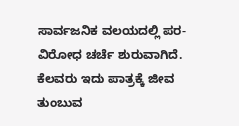ಸಾರ್ವಜನಿಕ ವಲಯದಲ್ಲಿ ಪರ- ವಿರೋಧ ಚರ್ಚೆ ಶುರುವಾಗಿದೆ.
ಕೆಲವರು ಇದು ಪಾತ್ರಕ್ಕೆ ಜೀವ ತುಂಬುವ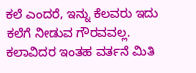ಕಲೆ ಎಂದರೆ, ಇನ್ನು ಕೆಲವರು ಇದು ಕಲೆಗೆ ನೀಡುವ ಗೌರವವಲ್ಲ. ಕಲಾವಿದರ ಇಂತಹ ವರ್ತನೆ ಮಿತಿ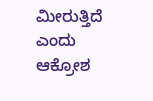ಮೀರುತ್ತಿದೆ ಎಂದು ಆಕ್ರೋಶ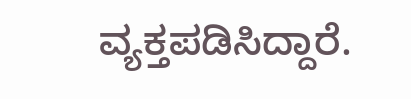ವ್ಯಕ್ತಪಡಿಸಿದ್ದಾರೆ.